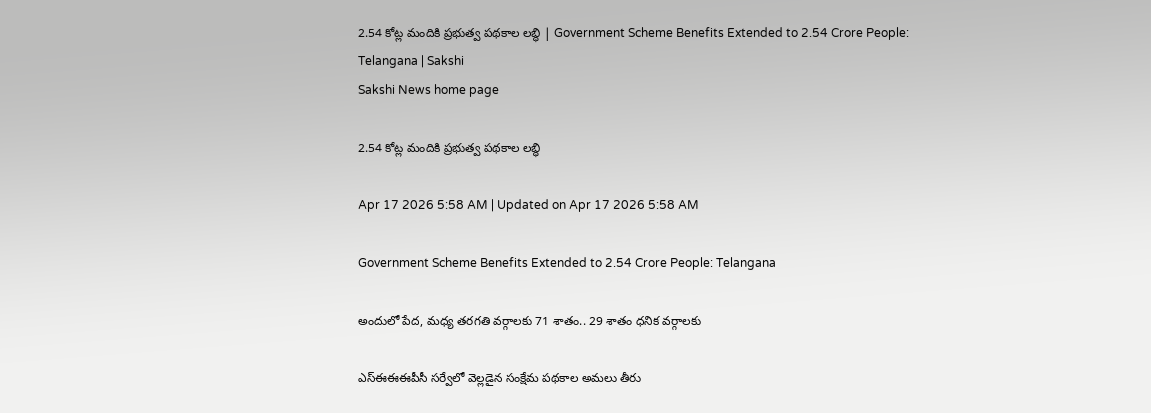2.54 కోట్ల మందికి ప్రభుత్వ పథకాల లబ్ధి | Government Scheme Benefits Extended to 2.54 Crore People: Telangana | Sakshi
Sakshi News home page

2.54 కోట్ల మందికి ప్రభుత్వ పథకాల లబ్ధి

Apr 17 2026 5:58 AM | Updated on Apr 17 2026 5:58 AM

Government Scheme Benefits Extended to 2.54 Crore People: Telangana

అందులో పేద, మధ్య తరగతి వర్గాలకు 71 శాతం.. 29 శాతం ధనిక వర్గాలకు

ఎస్‌ఈఈఈపీసీ సర్వేలో వెల్లడైన సంక్షేమ పథకాల అమలు తీరు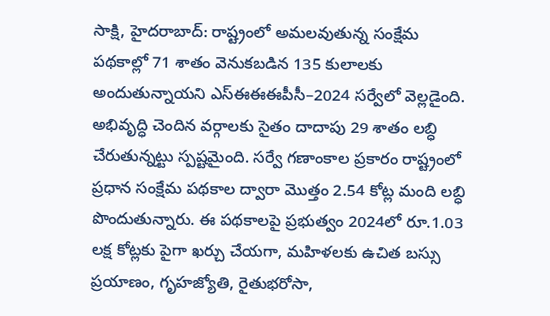సాక్షి, హైదరాబాద్‌: రాష్ట్రంలో అమలవుతున్న సంక్షేమ పథకాల్లో 71 శాతం వెనుకబడిన 135 కులాలకు అందుతున్నాయని ఎస్‌ఈఈఈపీసీ–2024 సర్వేలో వెల్లడైంది. అభివృద్ధి చెందిన వర్గాలకు సైతం దాదాపు 29 శాతం లబ్ధి చేరుతున్నట్టు స్పష్టమైంది. సర్వే గణాంకాల ప్రకారం రాష్ట్రంలో ప్రధాన సంక్షేమ పథకాల ద్వారా మొత్తం 2.54 కోట్ల మంది లబ్ధి పొందుతున్నారు. ఈ పథకాలపై ప్రభుత్వం 2024లో రూ.1.03 లక్ష కోట్లకు పైగా ఖర్చు చేయగా, మహిళలకు ఉచిత బస్సు ప్రయాణం, గృహజ్యోతి, రైతుభరోసా,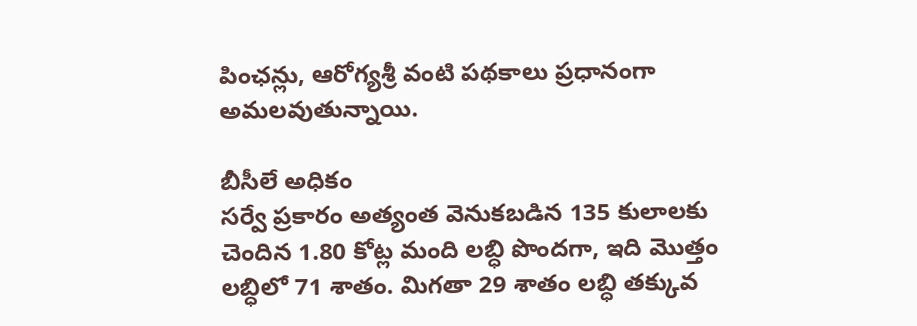పింఛన్లు, ఆరోగ్యశ్రీ వంటి పథకాలు ప్రధానంగా అమలవుతున్నాయి.

బీసీలే అధికం
సర్వే ప్రకారం అత్యంత వెనుకబడిన 135 కులాలకు చెందిన 1.80 కోట్ల మంది లబ్ధి పొందగా, ఇది మొత్తం లబ్ధిలో 71 శాతం. మిగతా 29 శాతం లబ్ధి తక్కువ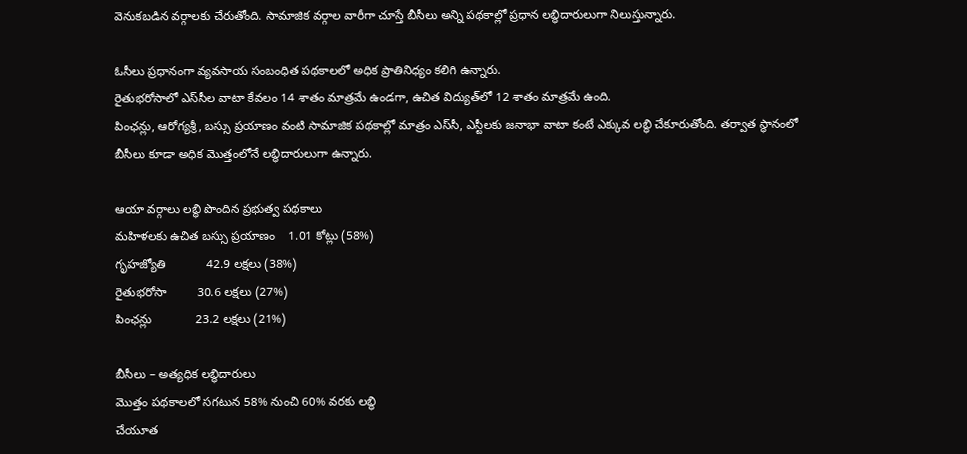వెనుకబడిన వర్గాలకు చేరుతోంది. సామాజిక వర్గాల వారీగా చూస్తే బీసీలు అన్ని పథకాల్లో ప్రధాన లబ్ధిదారులుగా నిలుస్తున్నారు.

ఓసీలు ప్రధానంగా వ్యవసాయ సంబంధిత పథకాలలో అధిక ప్రాతినిధ్యం కలిగి ఉన్నారు.
రైతుభరోసాలో ఎస్‌సీల వాటా కేవలం 14 శాతం మాత్రమే ఉండగా, ఉచిత విద్యుత్‌లో 12 శాతం మాత్రమే ఉంది.
పింఛన్లు, ఆరోగ్యశ్రీ, బస్సు ప్రయాణం వంటి సామాజిక పథకాల్లో మాత్రం ఎస్‌సీ, ఎస్టీలకు జనాభా వాటా కంటే ఎక్కువ లబ్ధి చేకూరుతోంది. తర్వాత స్థానంలో బీసీలు కూడా అధిక మొత్తంలోనే లబ్ధిదారులుగా ఉన్నారు.

ఆయా వర్గాలు లబ్ధి పొందిన ప్రభుత్వ పథకాలు
మహిళలకు ఉచిత బస్సు ప్రయాణం    1.01 కోట్లు (58%)
గృహజ్యోతి            42.9 లక్షలు (38%)
రైతుభరోసా         30.6 లక్షలు (27%)
పింఛన్లు             23.2 లక్షలు (21%)

బీసీలు – అత్యధిక లబ్ధిదారులు
మొత్తం పథకాలలో సగటున 58% నుంచి 60% వరకు లబ్ధి
చేయూత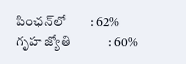పింఛన్‌లో        : 62%
గృహ జ్యోతి            : 60%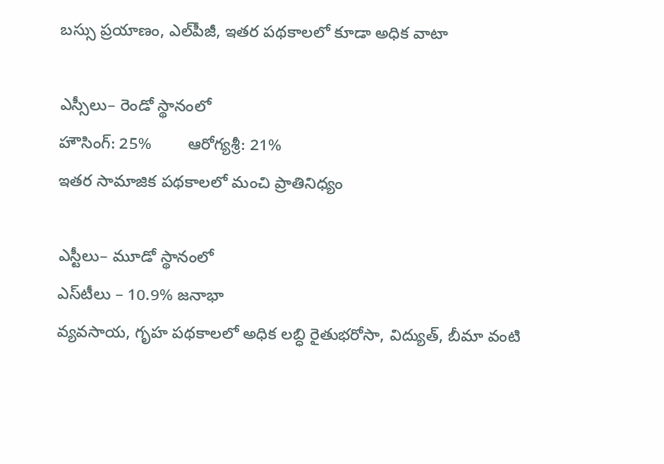బస్సు ప్రయాణం, ఎల్‌పీజీ, ఇతర పథకాలలో కూడా అధిక వాటా

ఎస్సీలు– రెండో స్థానంలో
హౌసింగ్‌: 25%        ఆరోగ్యశ్రీ: 21%
ఇతర సామాజిక పథకాలలో మంచి ప్రాతినిధ్యం

ఎస్టీలు– మూడో స్థానంలో
ఎస్‌టీలు – 10.9% జనాభా
వ్యవసాయ, గృహ పథకాలలో అధిక లబ్ధి రైతుభరోసా, విద్యుత్, బీమా వంటి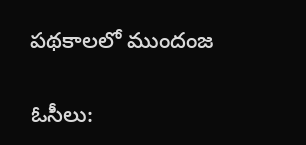పథకాలలో ముందంజ

ఓసీలు: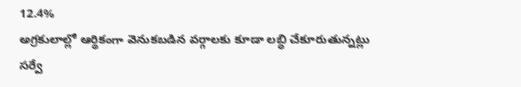12.4%
అగ్రకులాల్లో ఆర్థికంగా వెనుకబడిన వర్గాలకు కూడా లబ్ధి చేకూరుతున్నట్లు సర్వే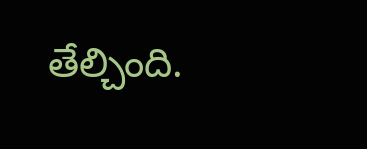తేల్చింది.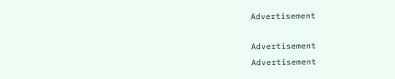Advertisement

Advertisement
Advertisement